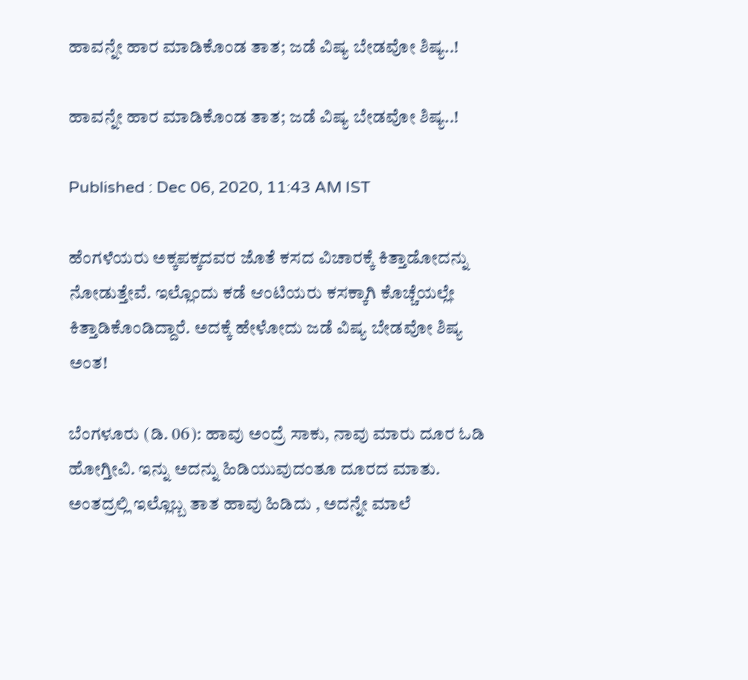ಹಾವನ್ನೇ ಹಾರ ಮಾಡಿಕೊಂಡ ತಾತ; ಜಡೆ ವಿಷ್ಯ ಬೇಡವೋ ಶಿಷ್ಯ..!

ಹಾವನ್ನೇ ಹಾರ ಮಾಡಿಕೊಂಡ ತಾತ; ಜಡೆ ವಿಷ್ಯ ಬೇಡವೋ ಶಿಷ್ಯ..!

Published : Dec 06, 2020, 11:43 AM IST

ಹೆಂಗಳೆಯರು ಅಕ್ಕಪಕ್ಕದವರ ಜೊತೆ ಕಸದ ವಿಚಾರಕ್ಕೆ ಕಿತ್ತಾಡೋದನ್ನು ನೋಡುತ್ತೇವೆ. ಇಲ್ಲೊಂದು ಕಡೆ ಆಂಟಿಯರು ಕಸಕ್ಕಾಗಿ ಕೊಚ್ಚೆಯಲ್ಲೇ ಕಿತ್ತಾಡಿಕೊಂಡಿದ್ದಾರೆ. ಅದಕ್ಕೆ ಹೇಳೋದು ಜಡೆ ವಿಷ್ಯ ಬೇಡವೋ ಶಿಷ್ಯ ಅಂತ!

ಬೆಂಗಳೂರು (ಡಿ. 06): ಹಾವು ಅಂದ್ರೆ ಸಾಕು, ನಾವು ಮಾರು ದೂರ ಓಡಿ ಹೋಗ್ತೀವಿ. ಇನ್ನು ಅದನ್ನು ಹಿಡಿಯುವುದಂತೂ ದೂರದ ಮಾತು. ಅಂತದ್ರಲ್ಲಿ ಇಲ್ಲೊಬ್ಬ ತಾತ ಹಾವು ಹಿಡಿದು , ಅದನ್ನೇ ಮಾಲೆ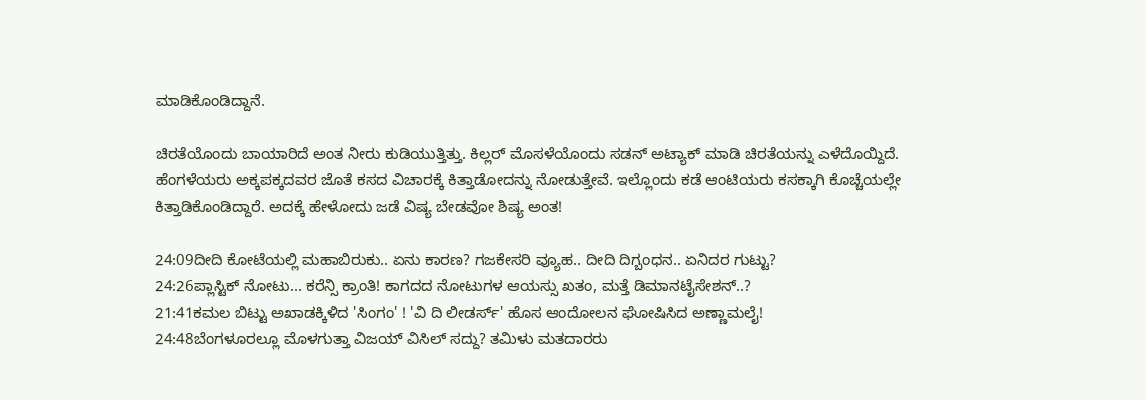ಮಾಡಿಕೊಂಡಿದ್ದಾನೆ.

ಚಿರತೆಯೊಂದು ಬಾಯಾರಿದೆ ಅಂತ ನೀರು ಕುಡಿಯುತ್ತಿತ್ತು. ಕಿಲ್ಲರ್ ಮೊಸಳೆಯೊಂದು ಸಡನ್ ಅಟ್ಯಾಕ್ ಮಾಡಿ ಚಿರತೆಯನ್ನು ಎಳೆದೊಯ್ದಿದೆ. ಹೆಂಗಳೆಯರು ಅಕ್ಕಪಕ್ಕದವರ ಜೊತೆ ಕಸದ ವಿಚಾರಕ್ಕೆ ಕಿತ್ತಾಡೋದನ್ನು ನೋಡುತ್ತೇವೆ. ಇಲ್ಲೊಂದು ಕಡೆ ಆಂಟಿಯರು ಕಸಕ್ಕಾಗಿ ಕೊಚ್ಚೆಯಲ್ಲೇ ಕಿತ್ತಾಡಿಕೊಂಡಿದ್ದಾರೆ. ಅದಕ್ಕೆ ಹೇಳೋದು ಜಡೆ ವಿಷ್ಯ ಬೇಡವೋ ಶಿಷ್ಯ ಅಂತ!

24:09ದೀದಿ ಕೋಟೆಯಲ್ಲಿ ಮಹಾಬಿರುಕು.. ಏನು ಕಾರಣ? ಗಜಕೇಸರಿ ವ್ಯೂಹ.. ದೀದಿ ದಿಗ್ಬಂಧನ.. ಏನಿದರ ಗುಟ್ಟು?
24:26ಪ್ಲಾಸ್ಟಿಕ್ ನೋಟು... ಕರೆನ್ಸಿ ಕ್ರಾಂತಿ! ಕಾಗದದ ನೋಟುಗಳ ಆಯಸ್ಸು ಖತಂ, ಮತ್ತೆ ಡಿಮಾನಟೈಸೇಶನ್..?
21:41ಕಮಲ ಬಿಟ್ಟು ಅಖಾಡಕ್ಕಿಳಿದ 'ಸಿಂಗಂ' ! 'ವಿ ದಿ ಲೀಡರ್ಸ್' ಹೊಸ ಆಂದೋಲನ ಘೋಷಿಸಿದ ಅಣ್ಣಾಮಲೈ!
24:48ಬೆಂಗಳೂರಲ್ಲೂ ಮೊಳಗುತ್ತಾ ವಿಜಯ್ ವಿಸಿಲ್ ಸದ್ದು? ತಮಿಳು ಮತದಾರರು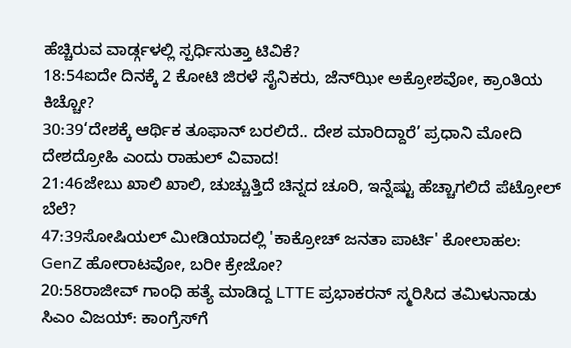ಹೆಚ್ಚಿರುವ ವಾರ್ಡ್ಗಳಲ್ಲಿ ಸ್ಪರ್ಧಿಸುತ್ತಾ ಟಿವಿಕೆ?
18:54ಐದೇ ದಿನಕ್ಕೆ 2 ಕೋಟಿ ಜಿರಳೆ ಸೈನಿಕರು, ಜೆನ್‌ಝೀ ಅಕ್ರೋಶವೋ, ಕ್ರಾಂತಿಯ ಕಿಚ್ಚೋ?
30:39‘ದೇಶಕ್ಕೆ ಆರ್ಥಿಕ ತೂಫಾನ್ ಬರಲಿದೆ.. ದೇಶ ಮಾರಿದ್ದಾರೆ’ ಪ್ರಧಾನಿ ಮೋದಿ ದೇಶದ್ರೋಹಿ ಎಂದು ರಾಹುಲ್ ವಿವಾದ!
21:46ಜೇಬು ಖಾಲಿ ಖಾಲಿ, ಚುಚ್ಚುತ್ತಿದೆ ಚಿನ್ನದ ಚೂರಿ, ಇನ್ನೆಷ್ಟು ಹೆಚ್ಚಾಗಲಿದೆ ಪೆಟ್ರೋಲ್ ಬೆಲೆ?
47:39ಸೋಷಿಯಲ್ ಮೀಡಿಯಾದಲ್ಲಿ 'ಕಾಕ್ರೋಚ್ ಜನತಾ ಪಾರ್ಟಿ' ಕೋಲಾಹಲ: GenZ ಹೋರಾಟವೋ, ಬರೀ ಕ್ರೇಜೋ?
20:58ರಾಜೀವ್ ಗಾಂಧಿ ಹತ್ಯೆ ಮಾಡಿದ್ದ LTTE ಪ್ರಭಾಕರನ್ ಸ್ಮರಿಸಿದ ತಮಿಳುನಾಡು ಸಿಎಂ ವಿಜಯ್: ಕಾಂಗ್ರೆಸ್‌ಗೆ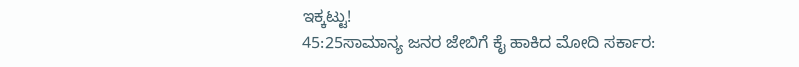ಇಕ್ಕಟ್ಟು!
45:25ಸಾಮಾನ್ಯ ಜನರ ಜೇಬಿಗೆ ಕೈ ಹಾಕಿದ ಮೋದಿ ಸರ್ಕಾರ: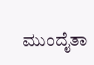ಮುಂದೈತಾ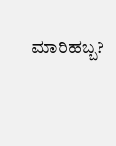ಮಾರಿಹಬ್ಬ?